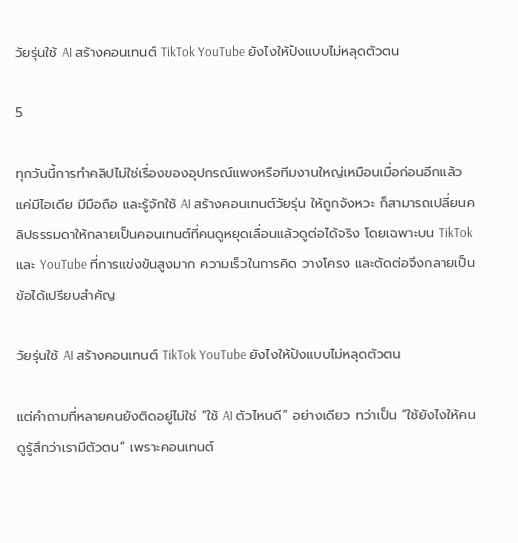วัยรุ่นใช้ AI สร้างคอนเทนต์ TikTok YouTube ยังไงให้ปังแบบไม่หลุดตัวตน

5

ทุกวันนี้การทำคลิปไม่ใช่เรื่องของอุปกรณ์แพงหรือทีมงานใหญ่เหมือนเมื่อก่อนอีกแล้ว แค่มีไอเดีย มีมือถือ และรู้จักใช้ AI สร้างคอนเทนต์วัยรุ่น ให้ถูกจังหวะ ก็สามารถเปลี่ยนคลิปธรรมดาให้กลายเป็นคอนเทนต์ที่คนดูหยุดเลื่อนแล้วดูต่อได้จริง โดยเฉพาะบน TikTok และ YouTube ที่การแข่งขันสูงมาก ความเร็วในการคิด วางโครง และตัดต่อจึงกลายเป็นข้อได้เปรียบสำคัญ

วัยรุ่นใช้ AI สร้างคอนเทนต์ TikTok YouTube ยังไงให้ปังแบบไม่หลุดตัวตน

แต่คำถามที่หลายคนยังติดอยู่ไม่ใช่ “ใช้ AI ตัวไหนดี” อย่างเดียว ทว่าเป็น “ใช้ยังไงให้คนดูรู้สึกว่าเรามีตัวตน” เพราะคอนเทนต์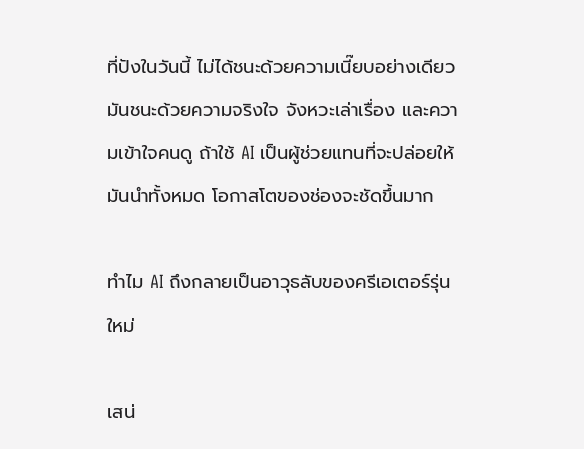ที่ปังในวันนี้ ไม่ได้ชนะด้วยความเนี๊ยบอย่างเดียว มันชนะด้วยความจริงใจ จังหวะเล่าเรื่อง และความเข้าใจคนดู ถ้าใช้ AI เป็นผู้ช่วยแทนที่จะปล่อยให้มันนำทั้งหมด โอกาสโตของช่องจะชัดขึ้นมาก

ทำไม AI ถึงกลายเป็นอาวุธลับของครีเอเตอร์รุ่นใหม่

เสน่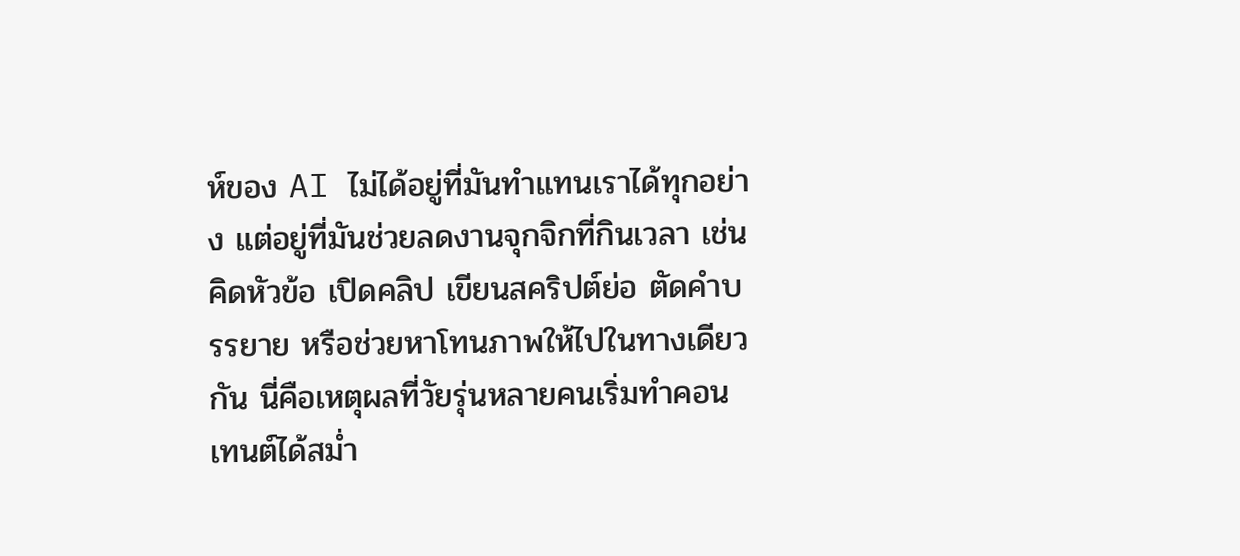ห์ของ AI ไม่ได้อยู่ที่มันทำแทนเราได้ทุกอย่าง แต่อยู่ที่มันช่วยลดงานจุกจิกที่กินเวลา เช่น คิดหัวข้อ เปิดคลิป เขียนสคริปต์ย่อ ตัดคำบรรยาย หรือช่วยหาโทนภาพให้ไปในทางเดียวกัน นี่คือเหตุผลที่วัยรุ่นหลายคนเริ่มทำคอนเทนต์ได้สม่ำ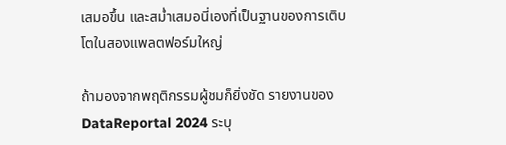เสมอขึ้น และสม่ำเสมอนี่เองที่เป็นฐานของการเติบโตในสองแพลตฟอร์มใหญ่

ถ้ามองจากพฤติกรรมผู้ชมก็ยิ่งชัด รายงานของ DataReportal 2024 ระบุ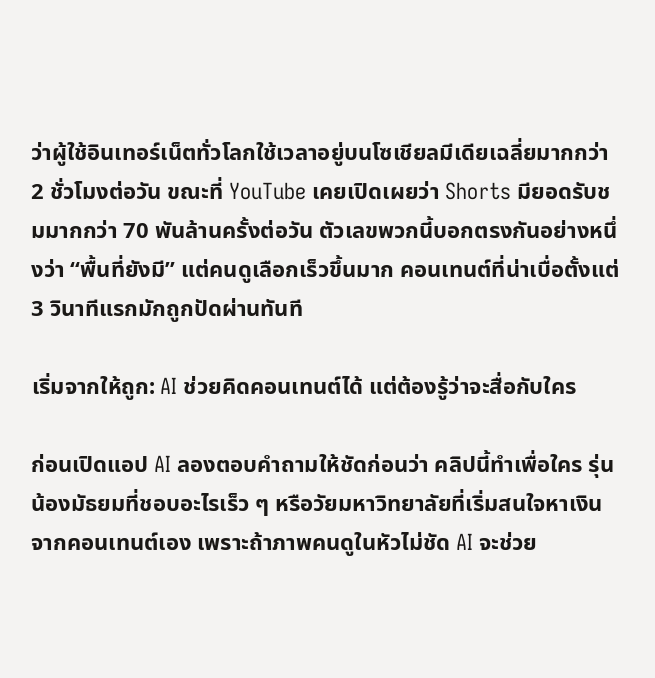ว่าผู้ใช้อินเทอร์เน็ตทั่วโลกใช้เวลาอยู่บนโซเชียลมีเดียเฉลี่ยมากกว่า 2 ชั่วโมงต่อวัน ขณะที่ YouTube เคยเปิดเผยว่า Shorts มียอดรับชมมากกว่า 70 พันล้านครั้งต่อวัน ตัวเลขพวกนี้บอกตรงกันอย่างหนึ่งว่า “พื้นที่ยังมี” แต่คนดูเลือกเร็วขึ้นมาก คอนเทนต์ที่น่าเบื่อตั้งแต่ 3 วินาทีแรกมักถูกปัดผ่านทันที

เริ่มจากให้ถูก: AI ช่วยคิดคอนเทนต์ได้ แต่ต้องรู้ว่าจะสื่อกับใคร

ก่อนเปิดแอป AI ลองตอบคำถามให้ชัดก่อนว่า คลิปนี้ทำเพื่อใคร รุ่นน้องมัธยมที่ชอบอะไรเร็ว ๆ หรือวัยมหาวิทยาลัยที่เริ่มสนใจหาเงินจากคอนเทนต์เอง เพราะถ้าภาพคนดูในหัวไม่ชัด AI จะช่วย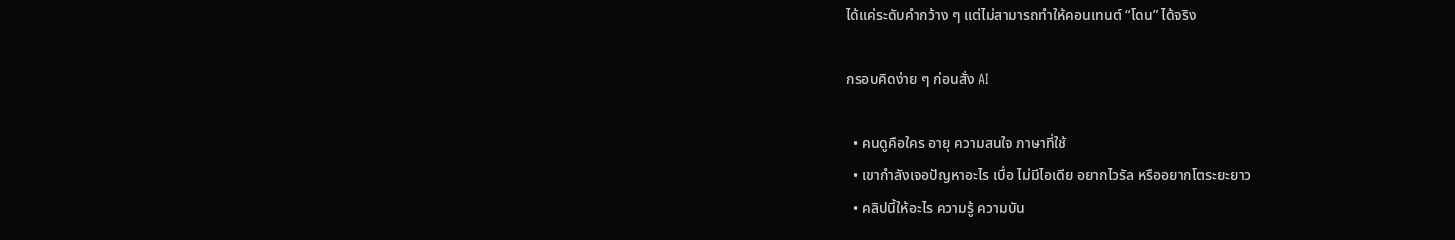ได้แค่ระดับคำกว้าง ๆ แต่ไม่สามารถทำให้คอนเทนต์ “โดน” ได้จริง

กรอบคิดง่าย ๆ ก่อนสั่ง AI

  • คนดูคือใคร อายุ ความสนใจ ภาษาที่ใช้
  • เขากำลังเจอปัญหาอะไร เบื่อ ไม่มีไอเดีย อยากไวรัล หรืออยากโตระยะยาว
  • คลิปนี้ให้อะไร ความรู้ ความบัน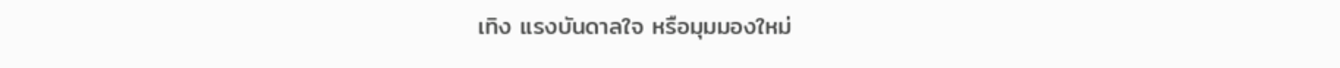เทิง แรงบันดาลใจ หรือมุมมองใหม่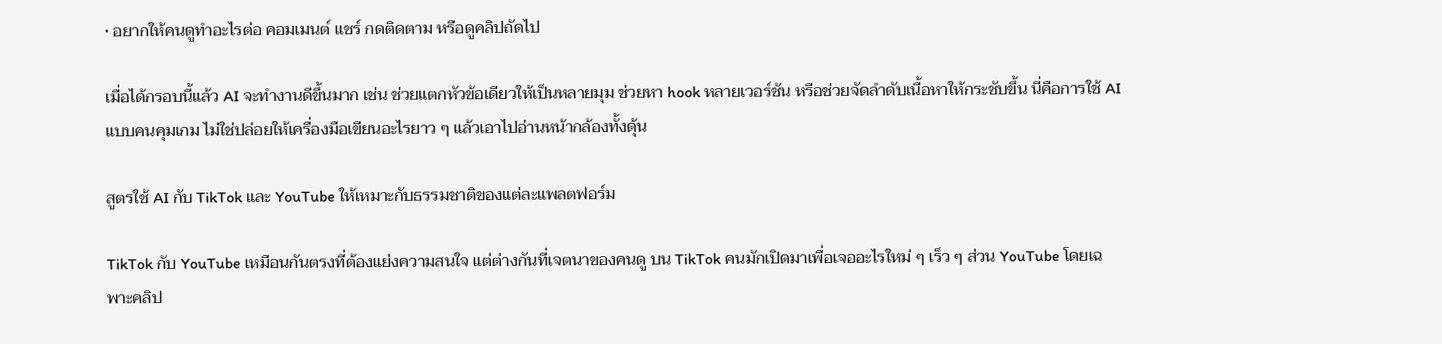• อยากให้คนดูทำอะไรต่อ คอมเมนต์ แชร์ กดติดตาม หรือดูคลิปถัดไป

เมื่อได้กรอบนี้แล้ว AI จะทำงานดีขึ้นมาก เช่น ช่วยแตกหัวข้อเดียวให้เป็นหลายมุม ช่วยหา hook หลายเวอร์ชัน หรือช่วยจัดลำดับเนื้อหาให้กระชับขึ้น นี่คือการใช้ AI แบบคนคุมเกม ไม่ใช่ปล่อยให้เครื่องมือเขียนอะไรยาว ๆ แล้วเอาไปอ่านหน้ากล้องทั้งดุ้น

สูตรใช้ AI กับ TikTok และ YouTube ให้เหมาะกับธรรมชาติของแต่ละแพลตฟอร์ม

TikTok กับ YouTube เหมือนกันตรงที่ต้องแย่งความสนใจ แต่ต่างกันที่เจตนาของคนดู บน TikTok คนมักเปิดมาเพื่อเจออะไรใหม่ ๆ เร็ว ๆ ส่วน YouTube โดยเฉพาะคลิป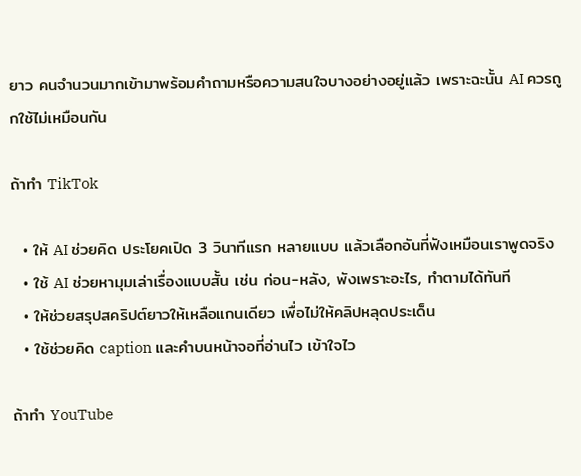ยาว คนจำนวนมากเข้ามาพร้อมคำถามหรือความสนใจบางอย่างอยู่แล้ว เพราะฉะนั้น AI ควรถูกใช้ไม่เหมือนกัน

ถ้าทำ TikTok

  • ให้ AI ช่วยคิด ประโยคเปิด 3 วินาทีแรก หลายแบบ แล้วเลือกอันที่ฟังเหมือนเราพูดจริง
  • ใช้ AI ช่วยหามุมเล่าเรื่องแบบสั้น เช่น ก่อน-หลัง, พังเพราะอะไร, ทำตามได้ทันที
  • ให้ช่วยสรุปสคริปต์ยาวให้เหลือแกนเดียว เพื่อไม่ให้คลิปหลุดประเด็น
  • ใช้ช่วยคิด caption และคำบนหน้าจอที่อ่านไว เข้าใจไว

ถ้าทำ YouTube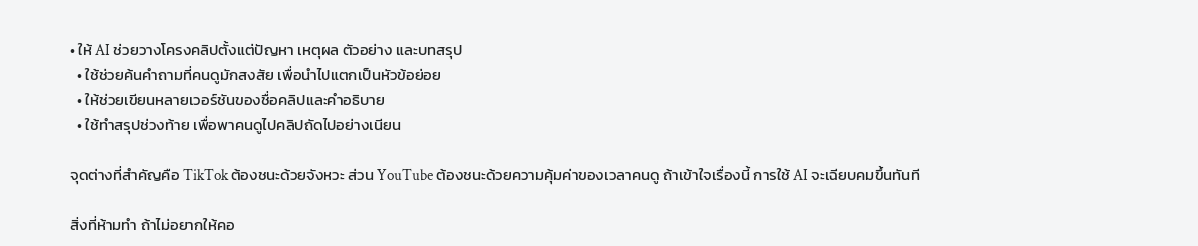• ให้ AI ช่วยวางโครงคลิปตั้งแต่ปัญหา เหตุผล ตัวอย่าง และบทสรุป
  • ใช้ช่วยค้นคำถามที่คนดูมักสงสัย เพื่อนำไปแตกเป็นหัวข้อย่อย
  • ให้ช่วยเขียนหลายเวอร์ชันของชื่อคลิปและคำอธิบาย
  • ใช้ทำสรุปช่วงท้าย เพื่อพาคนดูไปคลิปถัดไปอย่างเนียน

จุดต่างที่สำคัญคือ TikTok ต้องชนะด้วยจังหวะ ส่วน YouTube ต้องชนะด้วยความคุ้มค่าของเวลาคนดู ถ้าเข้าใจเรื่องนี้ การใช้ AI จะเฉียบคมขึ้นทันที

สิ่งที่ห้ามทำ ถ้าไม่อยากให้คอ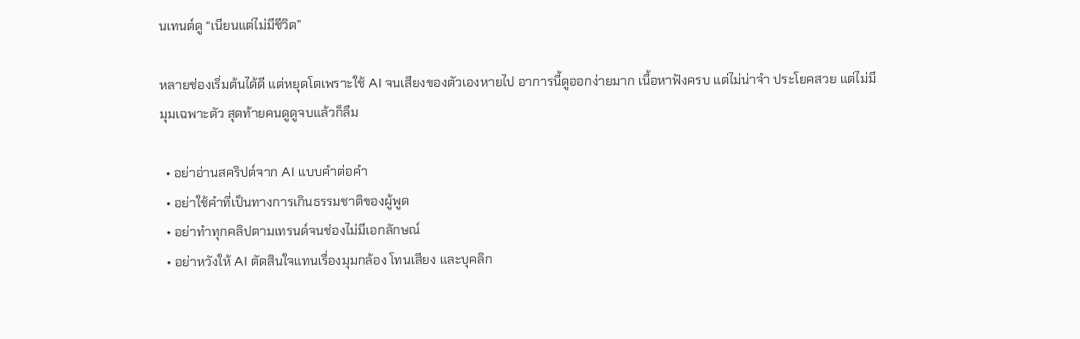นเทนต์ดู “เนียนแต่ไม่มีชีวิต”

หลายช่องเริ่มต้นได้ดี แต่หยุดโตเพราะใช้ AI จนเสียงของตัวเองหายไป อาการนี้ดูออกง่ายมาก เนื้อหาฟังครบ แต่ไม่น่าจำ ประโยคสวย แต่ไม่มีมุมเฉพาะตัว สุดท้ายคนดูดูจบแล้วก็ลืม

  • อย่าอ่านสคริปต์จาก AI แบบคำต่อคำ
  • อย่าใช้คำที่เป็นทางการเกินธรรมชาติของผู้พูด
  • อย่าทำทุกคลิปตามเทรนด์จนช่องไม่มีเอกลักษณ์
  • อย่าหวังให้ AI ตัดสินใจแทนเรื่องมุมกล้อง โทนเสียง และบุคลิก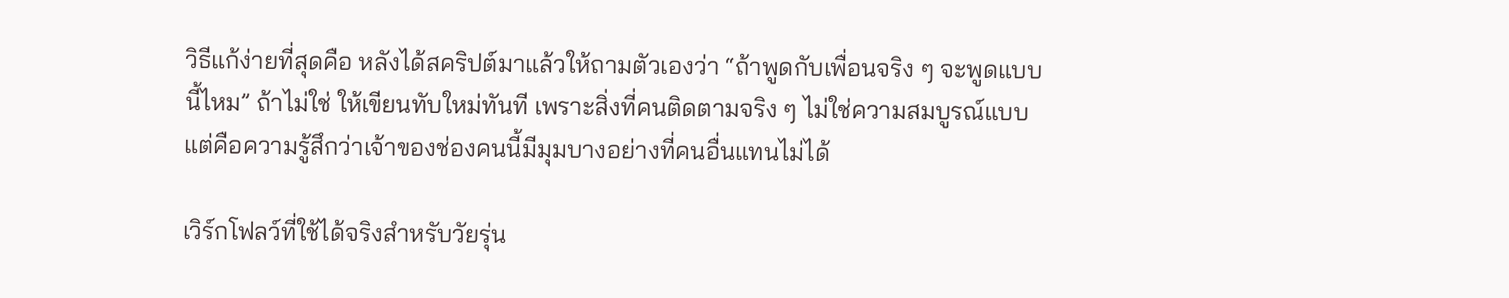วิธีแก้ง่ายที่สุดคือ หลังได้สคริปต์มาแล้วให้ถามตัวเองว่า “ถ้าพูดกับเพื่อนจริง ๆ จะพูดแบบนี้ไหม” ถ้าไม่ใช่ ให้เขียนทับใหม่ทันที เพราะสิ่งที่คนติดตามจริง ๆ ไม่ใช่ความสมบูรณ์แบบ แต่คือความรู้สึกว่าเจ้าของช่องคนนี้มีมุมบางอย่างที่คนอื่นแทนไม่ได้

เวิร์กโฟลว์ที่ใช้ได้จริงสำหรับวัยรุ่น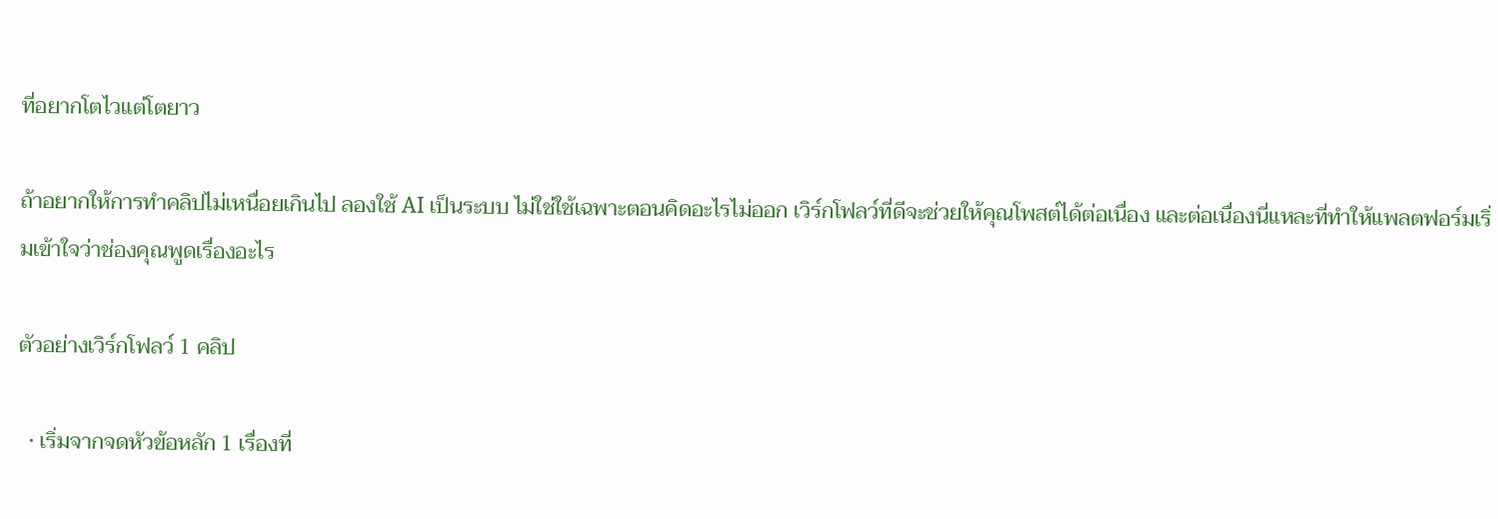ที่อยากโตไวแต่โตยาว

ถ้าอยากให้การทำคลิปไม่เหนื่อยเกินไป ลองใช้ AI เป็นระบบ ไม่ใช่ใช้เฉพาะตอนคิดอะไรไม่ออก เวิร์กโฟลว์ที่ดีจะช่วยให้คุณโพสต์ได้ต่อเนื่อง และต่อเนื่องนี่แหละที่ทำให้แพลตฟอร์มเริ่มเข้าใจว่าช่องคุณพูดเรื่องอะไร

ตัวอย่างเวิร์กโฟลว์ 1 คลิป

  • เริ่มจากจดหัวข้อหลัก 1 เรื่องที่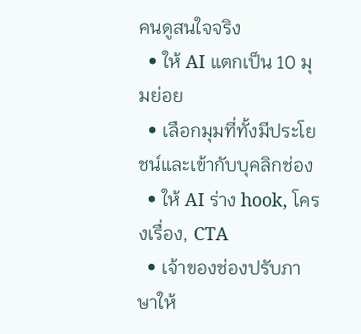คนดูสนใจจริง
  • ให้ AI แตกเป็น 10 มุมย่อย
  • เลือกมุมที่ทั้งมีประโยชน์และเข้ากับบุคลิกช่อง
  • ให้ AI ร่าง hook, โครงเรื่อง, CTA
  • เจ้าของช่องปรับภาษาให้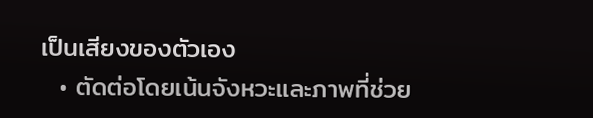เป็นเสียงของตัวเอง
  • ตัดต่อโดยเน้นจังหวะและภาพที่ช่วย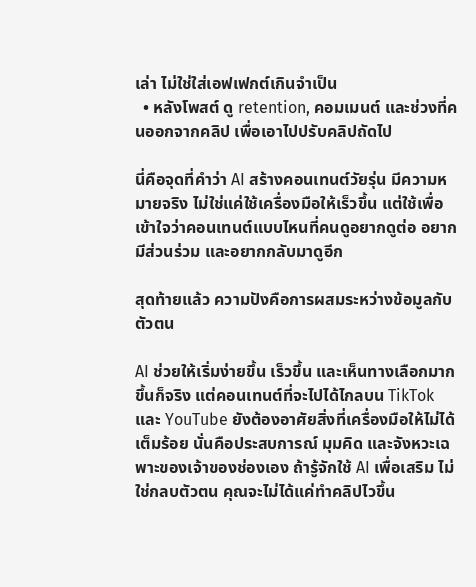เล่า ไม่ใช่ใส่เอฟเฟกต์เกินจำเป็น
  • หลังโพสต์ ดู retention, คอมเมนต์ และช่วงที่คนออกจากคลิป เพื่อเอาไปปรับคลิปถัดไป

นี่คือจุดที่คำว่า AI สร้างคอนเทนต์วัยรุ่น มีความหมายจริง ไม่ใช่แค่ใช้เครื่องมือให้เร็วขึ้น แต่ใช้เพื่อเข้าใจว่าคอนเทนต์แบบไหนที่คนดูอยากดูต่อ อยากมีส่วนร่วม และอยากกลับมาดูอีก

สุดท้ายแล้ว ความปังคือการผสมระหว่างข้อมูลกับตัวตน

AI ช่วยให้เริ่มง่ายขึ้น เร็วขึ้น และเห็นทางเลือกมากขึ้นก็จริง แต่คอนเทนต์ที่จะไปได้ไกลบน TikTok และ YouTube ยังต้องอาศัยสิ่งที่เครื่องมือให้ไม่ได้เต็มร้อย นั่นคือประสบการณ์ มุมคิด และจังหวะเฉพาะของเจ้าของช่องเอง ถ้ารู้จักใช้ AI เพื่อเสริม ไม่ใช่กลบตัวตน คุณจะไม่ได้แค่ทำคลิปไวขึ้น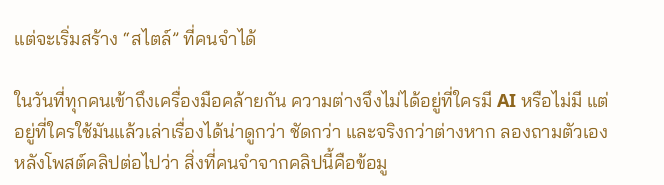แต่จะเริ่มสร้าง “สไตล์” ที่คนจำได้

ในวันที่ทุกคนเข้าถึงเครื่องมือคล้ายกัน ความต่างจึงไม่ได้อยู่ที่ใครมี AI หรือไม่มี แต่อยู่ที่ใครใช้มันแล้วเล่าเรื่องได้น่าดูกว่า ชัดกว่า และจริงกว่าต่างหาก ลองถามตัวเองหลังโพสต์คลิปต่อไปว่า สิ่งที่คนจำจากคลิปนี้คือข้อมู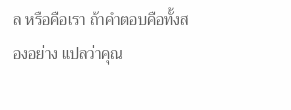ล หรือคือเรา ถ้าคำตอบคือทั้งสองอย่าง แปลว่าคุณ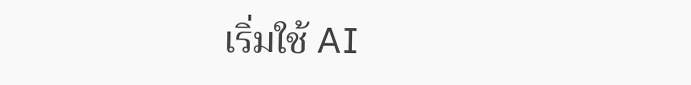เริ่มใช้ AI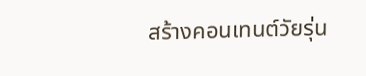สร้างคอนเทนต์วัยรุ่น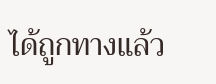ได้ถูกทางแล้ว